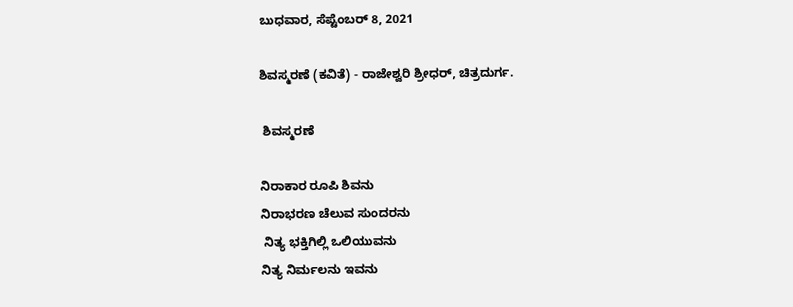ಬುಧವಾರ, ಸೆಪ್ಟೆಂಬರ್ 8, 2021

ಶಿವಸ್ಮರಣೆ (ಕವಿತೆ) - ರಾಜೇಶ್ವರಿ ಶ್ರೀಧರ್, ಚಿತ್ರದುರ್ಗ.

 ಶಿವಸ್ಮರಣೆ

ನಿರಾಕಾರ ರೂಪಿ ಶಿವನು
ನಿರಾಭರಣ ಚೆಲುವ ಸುಂದರನು
 ನಿತ್ಯ ಭಕ್ತಿಗಿಲ್ಲಿ ಒಲಿಯುವನು
ನಿತ್ಯ ನಿರ್ಮಲನು ಇವನು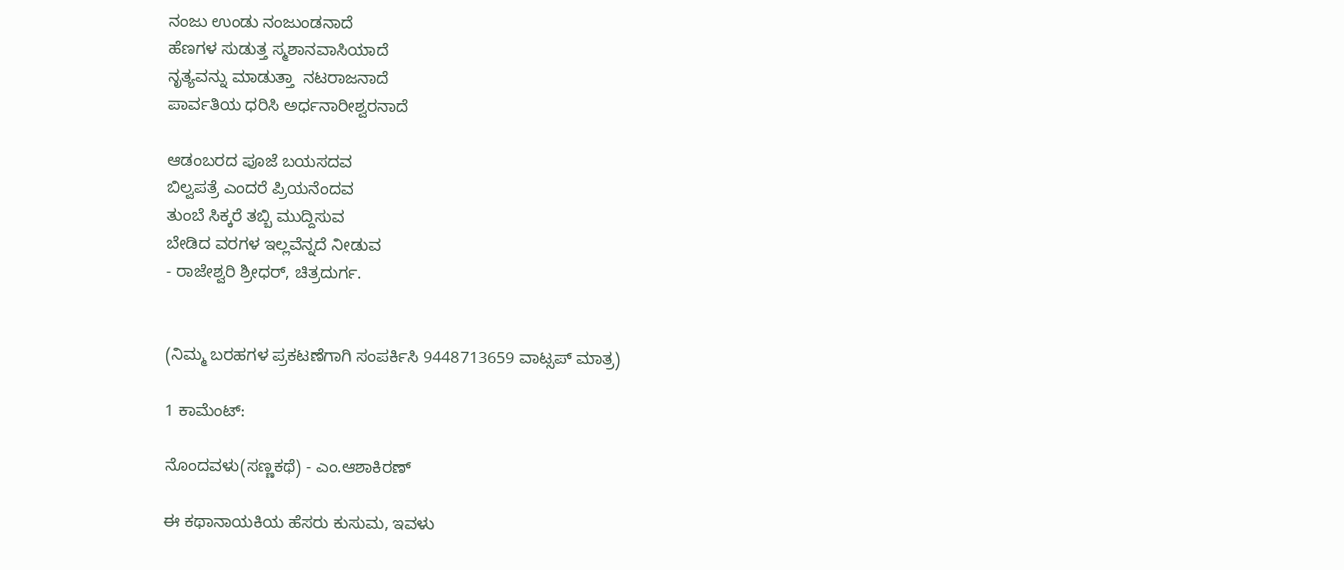ನಂಜು ಉಂಡು ನಂಜುಂಡನಾದೆ
ಹೆಣಗಳ ಸುಡುತ್ತ ಸ್ಮಶಾನವಾಸಿಯಾದೆ
ನೃತ್ಯವನ್ನು ಮಾಡುತ್ತಾ  ನಟರಾಜನಾದೆ
ಪಾರ್ವತಿಯ ಧರಿಸಿ ಅರ್ಧನಾರೀಶ್ವರನಾದೆ

ಆಡಂಬರದ ಪೂಜೆ ಬಯಸದವ
ಬಿಲ್ವಪತ್ರೆ ಎಂದರೆ ಪ್ರಿಯನೆಂದವ
ತುಂಬೆ ಸಿಕ್ಕರೆ ತಬ್ಬಿ ಮುದ್ದಿಸುವ
ಬೇಡಿದ ವರಗಳ ಇಲ್ಲವೆನ್ನದೆ ನೀಡುವ
- ರಾಜೇಶ್ವರಿ ಶ್ರೀಧರ್, ಚಿತ್ರದುರ್ಗ.


(ನಿಮ್ಮ ಬರಹಗಳ ಪ್ರಕಟಣೆಗಾಗಿ ಸಂಪರ್ಕಿಸಿ 9448713659 ವಾಟ್ಸಪ್ ಮಾತ್ರ)

1 ಕಾಮೆಂಟ್‌:

ನೊಂದವಳು(ಸಣ್ಣಕಥೆ) - ಎಂ.ಆಶಾಕಿರಣ್

ಈ ಕಥಾನಾಯಕಿಯ ಹೆಸರು ಕುಸುಮ, ಇವಳು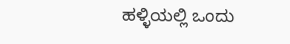ಹಳ್ಳಿಯಲ್ಲಿ ಒಂದು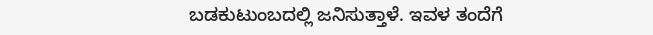ಬಡಕುಟುಂಬದಲ್ಲಿ ಜನಿಸುತ್ತಾಳೆ. ಇವಳ ತಂದೆಗೆ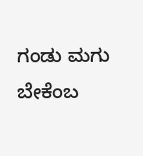ಗಂಡು ಮಗು ಬೇಕೆಂಬ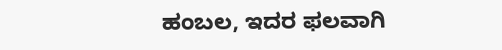ಹಂಬಲ, ಇದರ ಫಲವಾಗಿ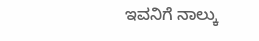ಇವನಿಗೆ ನಾಲ್ಕು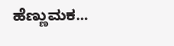ಹೆಣ್ಣುಮಕ...